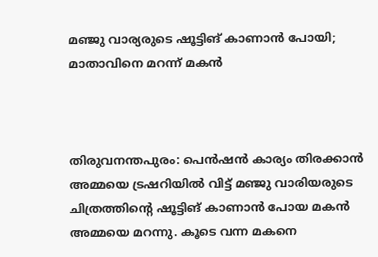മഞ്ജു വാര്യരുടെ ഷൂട്ടിങ് കാണാന്‍ പോയി; മാതാവിനെ മറന്ന് മകന്‍



തിരുവനന്തപുരം: പെന്‍ഷന്‍ കാര്യം തിരക്കാന്‍ അമ്മയെ ട്രഷറിയില്‍ വിട്ട് മഞ്ജു വാരിയരുടെ ചിത്രത്തിന്റെ ഷൂട്ടിങ് കാണാന്‍ പോയ മകന്‍ അമ്മയെ മറന്നു. കൂടെ വന്ന മകനെ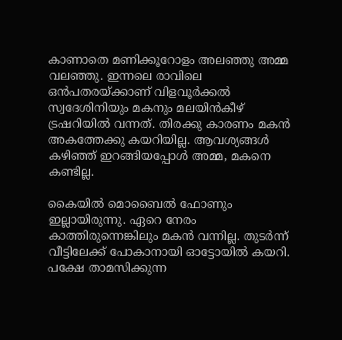കാണാതെ മണിക്കൂറോളം അലഞ്ഞു അമ്മ വലഞ്ഞു. ഇന്നലെ രാവിലെ ഒന്‍പതരയ്ക്കാണ് വിളവൂര്‍ക്കല്‍ സ്വദേശിനിയും മകനും മലയിന്‍കീഴ് ട്രഷറിയില്‍ വന്നത്. തിരക്കു കാരണം മകന്‍ അകത്തേക്കു കയറിയില്ല. ആവശ്യങ്ങള്‍ കഴിഞ്ഞ് ഇറങ്ങിയപ്പോള്‍ അമ്മ, മകനെ കണ്ടില്ല.

കൈയില്‍ മൊബൈല്‍ ഫോണും ഇല്ലായിരുന്നു. ഏറെ നേരം കാത്തിരുന്നെങ്കിലും മകന്‍ വന്നില്ല. തുടര്‍ന്ന് വീട്ടിലേക്ക് പോകാനായി ഓട്ടോയില്‍ കയറി. പക്ഷേ താമസിക്കുന്ന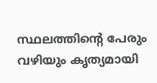സ്ഥലത്തിന്റെ പേരും വഴിയും കൃത്യമായി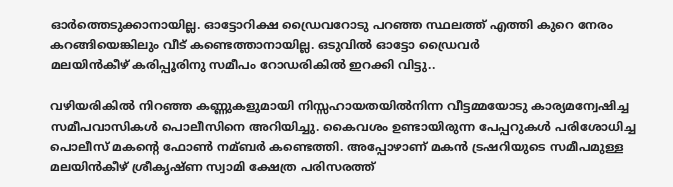ഓര്‍ത്തെടുക്കാനായില്ല. ഓട്ടോറിക്ഷ ഡ്രൈവറോടു പറഞ്ഞ സ്ഥലത്ത് എത്തി കുറെ നേരം കറങ്ങിയെങ്കിലും വീട് കണ്ടെത്താനായില്ല. ഒടുവില്‍ ഓട്ടോ ഡ്രൈവര്‍
മലയിന്‍കീഴ് കരിപ്പൂരിനു സമീപം റോഡരികില്‍ ഇറക്കി വിട്ടു..

വഴിയരികില്‍ നിറഞ്ഞ കണ്ണുകളുമായി നിസ്സഹായതയില്‍നിന്ന വീട്ടമ്മയോടു കാര്യമന്വേഷിച്ച സമീപവാസികള്‍ പൊലീസിനെ അറിയിച്ചു. കൈവശം ഉണ്ടായിരുന്ന പേപ്പറുകള്‍ പരിശോധിച്ച പൊലീസ് മകന്റെ ഫോണ്‍ നമ്ബര്‍ കണ്ടെത്തി. അപ്പോഴാണ് മകന്‍ ട്രഷറിയുടെ സമീപമുള്ള മലയിന്‍കീഴ് ശ്രീകൃഷ്ണ സ്വാമി ക്ഷേത്ര പരിസരത്ത്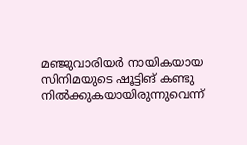മഞ്ജുവാരിയര്‍ നായികയായ സിനിമയുടെ ഷൂട്ടിങ് കണ്ടു നില്‍ക്കുകയായിരുന്നുവെന്ന്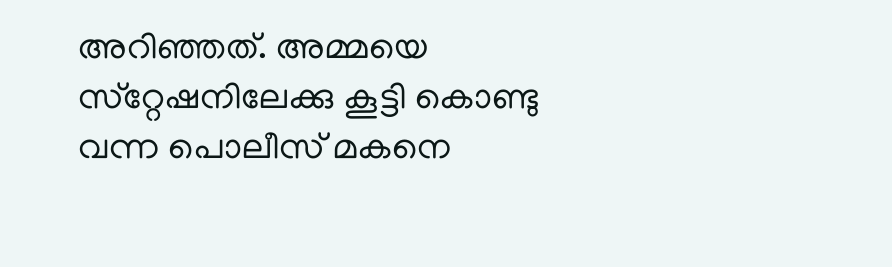അറിഞ്ഞത്. അമ്മയെ സ്‌റ്റേഷനിലേക്കു കൂട്ടി കൊണ്ടു വന്ന പൊലീസ് മകനെ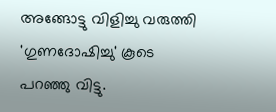അങ്ങോട്ടു വിളിച്ചു വരുത്തി 'ഗുണദോഷിച്ചു' കൂടെ പറഞ്ഞു വിട്ടു.